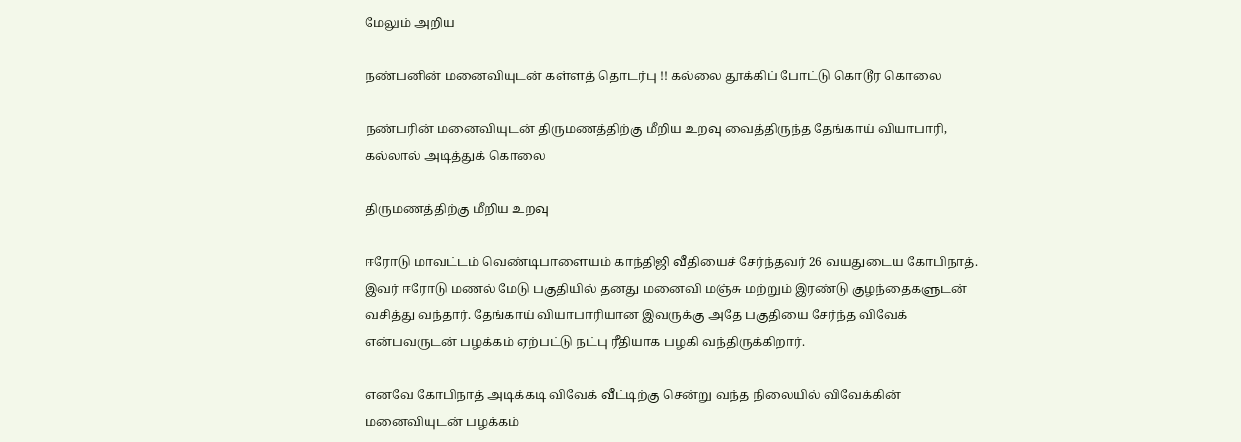மேலும் அறிய

நண்பனின் மனைவியுடன் கள்ளத் தொடர்பு !! கல்லை தூக்கிப் போட்டு கொடூர கொலை

நண்பரின் மனைவியுடன் திருமணத்திற்கு மீறிய உறவு வைத்திருந்த தேங்காய் வியாபாரி, கல்லால் அடித்துக் கொலை

திருமணத்திற்கு மீறிய உறவு

ஈரோடு மாவட்டம் வெண்டிபாளையம் காந்திஜி வீதியைச் சேர்ந்தவர் 26 வயதுடைய கோபிநாத். இவர் ஈரோடு மணல் மேடு பகுதியில் தனது மனைவி மஞ்சு மற்றும் இரண்டு குழந்தைகளுடன் வசித்து வந்தார். தேங்காய் வியாபாரியான இவருக்கு அதே பகுதியை சேர்ந்த விவேக் என்பவருடன் பழக்கம் ஏற்பட்டு நட்பு ரீதியாக பழகி வந்திருக்கிறார்.

எனவே கோபிநாத் அடிக்கடி விவேக் வீட்டிற்கு சென்று வந்த நிலையில் விவேக்கின் மனைவியுடன் பழக்கம்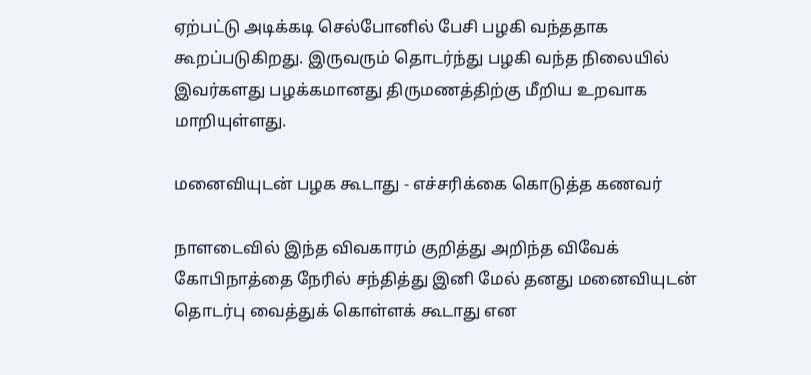ஏற்பட்டு அடிக்கடி செல்போனில் பேசி பழகி வந்ததாக கூறப்படுகிறது. இருவரும் தொடர்ந்து பழகி வந்த நிலையில் இவர்களது பழக்கமானது திருமணத்திற்கு மீறிய உறவாக மாறியுள்ளது.

மனைவியுடன் பழக கூடாது - எச்சரிக்கை கொடுத்த கணவர்

நாளடைவில் இந்த விவகாரம் குறித்து அறிந்த விவேக் கோபிநாத்தை நேரில் சந்தித்து இனி மேல் தனது மனைவியுடன் தொடர்பு வைத்துக் கொள்ளக் கூடாது என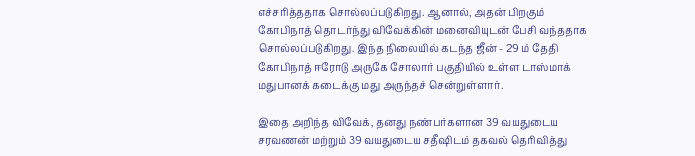எச்சரித்ததாக சொல்லப்படுகிறது. ஆனால், அதன் பிறகும் கோபிநாத் தொடர்ந்து விவேக்கின் மனைவியுடன் பேசி வந்ததாக சொல்லப்படுகிறது. இந்த நிலையில் கடந்த ஜீன் - 29 ம் தேதி கோபிநாத் ஈரோடு அருகே சோலார் பகுதியில் உள்ள டாஸ்மாக் மதுபானக் கடைக்கு மது அருந்தச் சென்றுள்ளார்.

இதை அறிந்த விவேக், தனது நண்பர்களான 39 வயதுடைய சரவணன் மற்றும் 39 வயதுடைய சதீஷிடம் தகவல் தெரிவித்து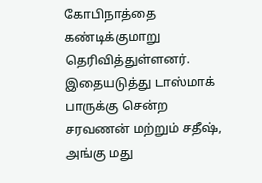கோபிநாத்தை கண்டிக்குமாறு தெரிவித்துள்ளனர். இதையடுத்து டாஸ்மாக் பாருக்கு சென்ற சரவணன் மற்றும் சதீஷ், அங்கு மது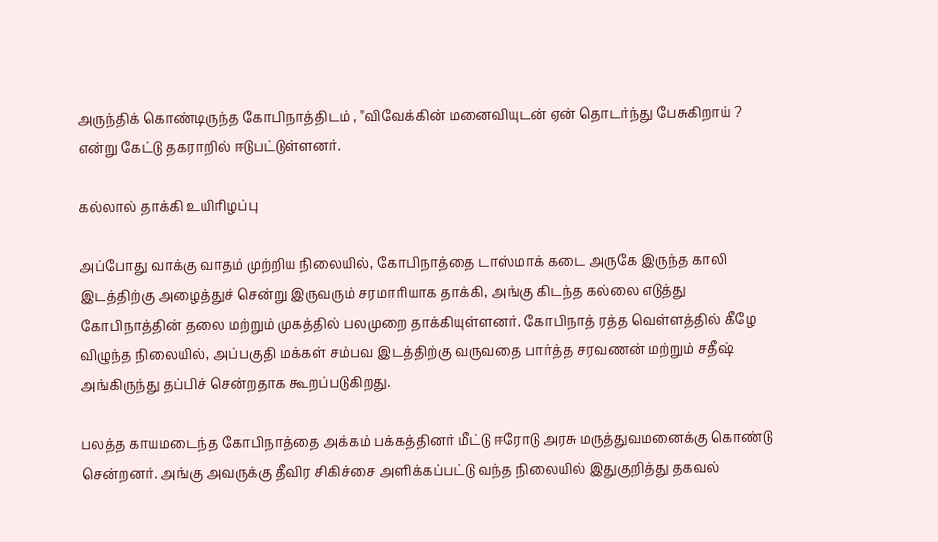அருந்திக் கொண்டிருந்த கோபிநாத்திடம் , "விவேக்கின் மனைவியுடன் ஏன் தொடர்ந்து பேசுகிறாய் ? என்று கேட்டு தகராறில் ஈடுபட்டுள்ளனர்.

கல்லால் தாக்கி உயிரிழப்பு

அப்போது வாக்கு வாதம் முற்றிய நிலையில், கோபிநாத்தை டாஸ்மாக் கடை அருகே இருந்த காலி இடத்திற்கு அழைத்துச் சென்று இருவரும் சரமாரியாக தாக்கி, அங்கு கிடந்த கல்லை எடுத்து கோபிநாத்தின் தலை மற்றும் முகத்தில் பலமுறை தாக்கியுள்ளனர். கோபிநாத் ரத்த வெள்ளத்தில் கீழே விழுந்த நிலையில், அப்பகுதி மக்கள் சம்பவ இடத்திற்கு வருவதை பார்த்த சரவணன் மற்றும் சதீஷ் அங்கிருந்து தப்பிச் சென்றதாக கூறப்படுகிறது.

பலத்த காயமடைந்த கோபிநாத்தை அக்கம் பக்கத்தினர் மீட்டு ஈரோடு அரசு மருத்துவமனைக்கு கொண்டு சென்றனர். அங்கு அவருக்கு தீவிர சிகிச்சை அளிக்கப்பட்டு வந்த நிலையில் இதுகுறித்து தகவல்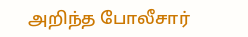அறிந்த போலீசார்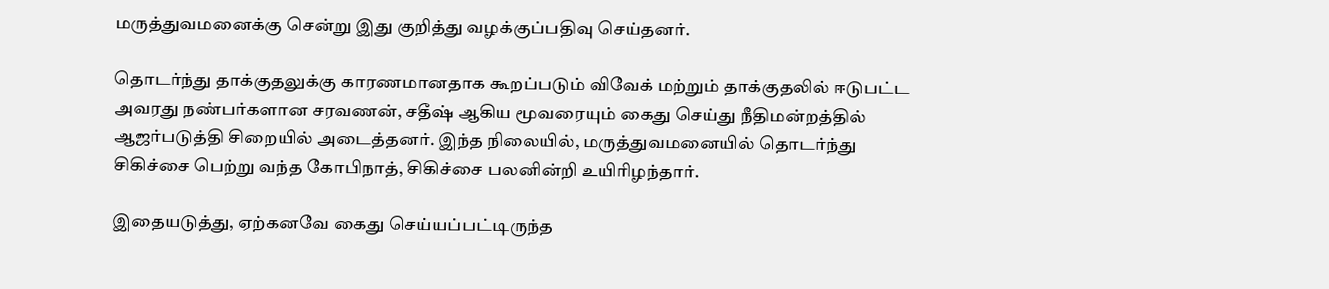மருத்துவமனைக்கு சென்று இது குறித்து வழக்குப்பதிவு செய்தனர்.

தொடர்ந்து தாக்குதலுக்கு காரணமானதாக கூறப்படும் விவேக் மற்றும் தாக்குதலில் ஈடுபட்ட அவரது நண்பர்களான சரவணன், சதீஷ் ஆகிய மூவரையும் கைது செய்து நீதிமன்றத்தில் ஆஜர்படுத்தி சிறையில் அடைத்தனர். இந்த நிலையில், மருத்துவமனையில் தொடர்ந்து சிகிச்சை பெற்று வந்த கோபிநாத், சிகிச்சை பலனின்றி உயிரிழந்தார்.

இதையடுத்து, ஏற்கனவே கைது செய்யப்பட்டிருந்த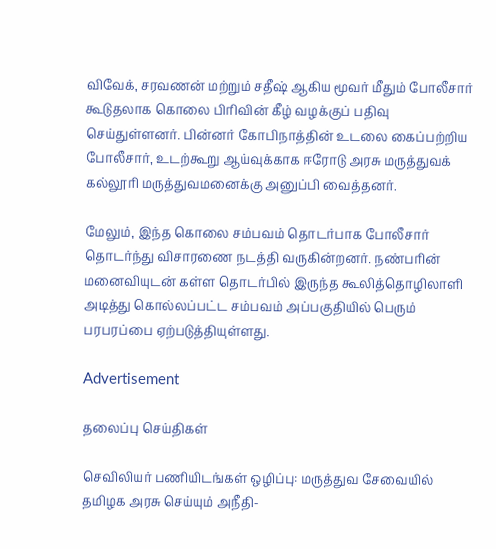விவேக், சரவணன் மற்றும் சதீஷ் ஆகிய மூவர் மீதும் போலீசார் கூடுதலாக கொலை பிரிவின் கீழ் வழக்குப் பதிவு செய்துள்ளனர். பின்னர் கோபிநாத்தின் உடலை கைப்பற்றிய போலீசார், உடற்கூறு ஆய்வுக்காக ஈரோடு அரசு மருத்துவக் கல்லூரி மருத்துவமனைக்கு அனுப்பி வைத்தனர்.

மேலும், இந்த கொலை சம்பவம் தொடர்பாக போலீசார் தொடர்ந்து விசாரணை நடத்தி வருகின்றனர். நண்பரின் மனைவியுடன் கள்ள தொடர்பில் இருந்த கூலித்தொழிலாளி அடித்து கொல்லப்பட்ட சம்பவம் அப்பகுதியில் பெரும் பரபரப்பை ஏற்படுத்தியுள்ளது.

Advertisement

தலைப்பு செய்திகள்

செவிலியர் பணியிடங்கள் ஒழிப்பு: மருத்துவ சேவையில் தமிழக அரசு செய்யும் அநீதி-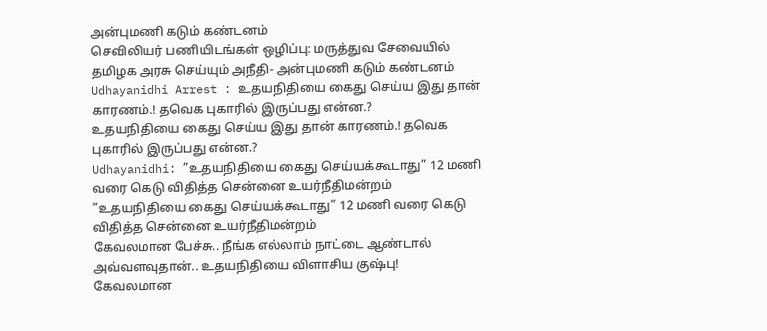அன்புமணி கடும் கண்டனம்
செவிலியர் பணியிடங்கள் ஒழிப்பு: மருத்துவ சேவையில் தமிழக அரசு செய்யும் அநீதி- அன்புமணி கடும் கண்டனம்
Udhayanidhi Arrest : உதயநிதியை கைது செய்ய இது தான் காரணம்.! தவெக புகாரில் இருப்பது என்ன.?
உதயநிதியை கைது செய்ய இது தான் காரணம்.! தவெக புகாரில் இருப்பது என்ன.?
Udhayanidhi: ”உதயநிதியை கைது செய்யக்கூடாது” 12 மணி வரை கெடு விதித்த சென்னை உயர்நீதிமன்றம்
”உதயநிதியை கைது செய்யக்கூடாது” 12 மணி வரை கெடு விதித்த சென்னை உயர்நீதிமன்றம்
கேவலமான பேச்சு.. நீங்க எல்லாம் நாட்டை ஆண்டால் அவ்வளவுதான்.. உதயநிதியை விளாசிய குஷ்பு!
கேவலமான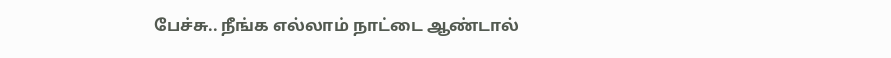பேச்சு.. நீங்க எல்லாம் நாட்டை ஆண்டால்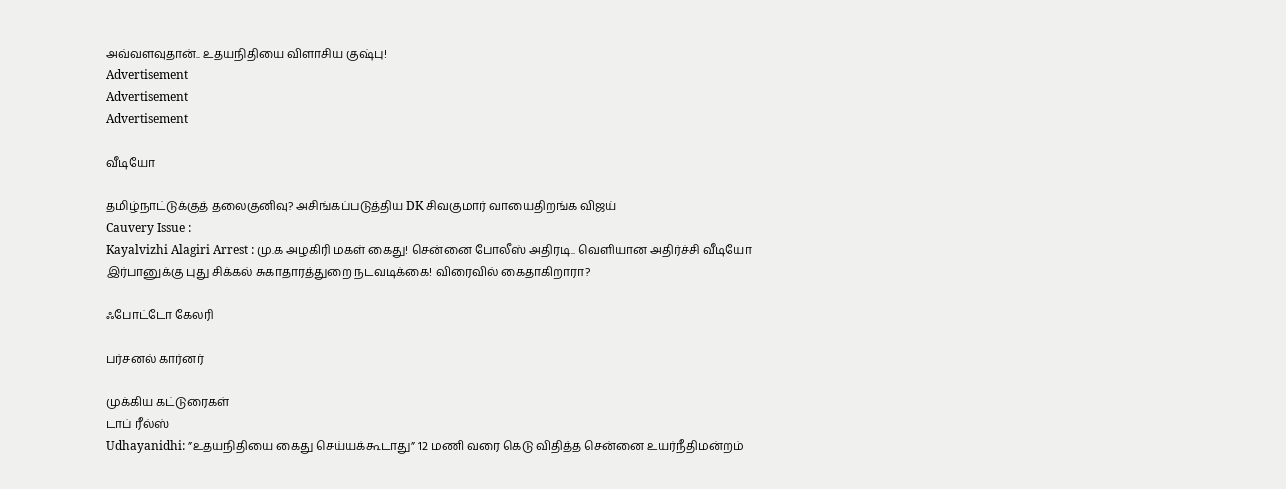அவ்வளவுதான்.. உதயநிதியை விளாசிய குஷ்பு!
Advertisement
Advertisement
Advertisement

வீடியோ

தமிழ்நாட்டுக்குத் தலைகுனிவு? அசிங்கப்படுத்திய DK சிவகுமார் வாயைதிறங்க விஜய்
Cauvery Issue :
Kayalvizhi Alagiri Arrest : மு.க அழகிரி மகள் கைது! சென்னை போலீஸ் அதிரடி.. வெளியான அதிர்ச்சி வீடியோ
இர்பானுக்கு புது சிக்கல் சுகாதாரத்துறை நடவடிக்கை! விரைவில் கைதாகிறாரா?

ஃபோட்டோ கேலரி

பர்சனல் கார்னர்

முக்கிய கட்டுரைகள்
டாப் ரீல்ஸ்
Udhayanidhi: ”உதயநிதியை கைது செய்யக்கூடாது” 12 மணி வரை கெடு விதித்த சென்னை உயர்நீதிமன்றம்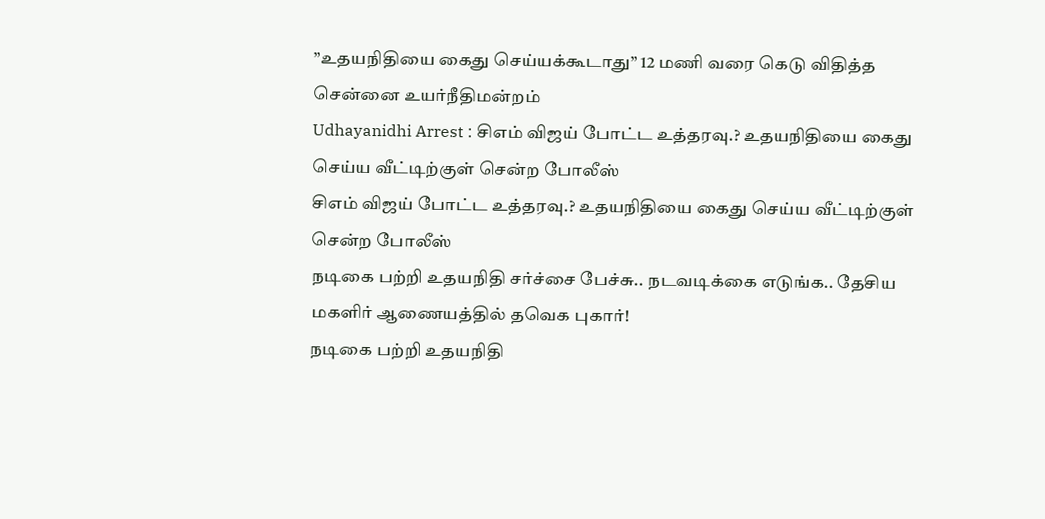”உதயநிதியை கைது செய்யக்கூடாது” 12 மணி வரை கெடு விதித்த சென்னை உயர்நீதிமன்றம்
Udhayanidhi Arrest : சிஎம் விஜய் போட்ட உத்தரவு.? உதயநிதியை கைது செய்ய வீட்டிற்குள் சென்ற போலீஸ்
சிஎம் விஜய் போட்ட உத்தரவு.? உதயநிதியை கைது செய்ய வீட்டிற்குள் சென்ற போலீஸ்
நடிகை பற்றி உதயநிதி சர்ச்சை பேச்சு.. நடவடிக்கை எடுங்க.. தேசிய மகளிர் ஆணையத்தில் தவெக புகார்!
நடிகை பற்றி உதயநிதி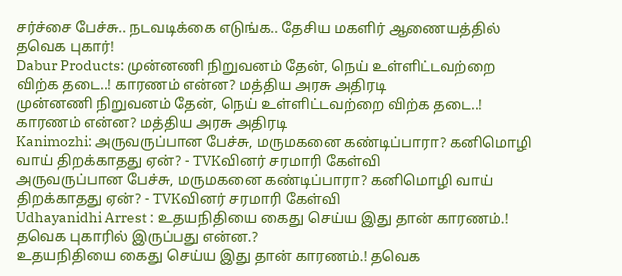சர்ச்சை பேச்சு.. நடவடிக்கை எடுங்க.. தேசிய மகளிர் ஆணையத்தில் தவெக புகார்!
Dabur Products: முன்னணி நிறுவனம் தேன், நெய் உள்ளிட்டவற்றை விற்க தடை..! காரணம் என்ன? மத்திய அரசு அதிரடி
முன்னணி நிறுவனம் தேன், நெய் உள்ளிட்டவற்றை விற்க தடை..! காரணம் என்ன? மத்திய அரசு அதிரடி
Kanimozhi: அருவருப்பான பேச்சு, மருமகனை கண்டிப்பாரா? கனிமொழி வாய் திறக்காதது ஏன்? - TVKவினர் சரமாரி கேள்வி
அருவருப்பான பேச்சு, மருமகனை கண்டிப்பாரா? கனிமொழி வாய் திறக்காதது ஏன்? - TVKவினர் சரமாரி கேள்வி
Udhayanidhi Arrest : உதயநிதியை கைது செய்ய இது தான் காரணம்.! தவெக புகாரில் இருப்பது என்ன.?
உதயநிதியை கைது செய்ய இது தான் காரணம்.! தவெக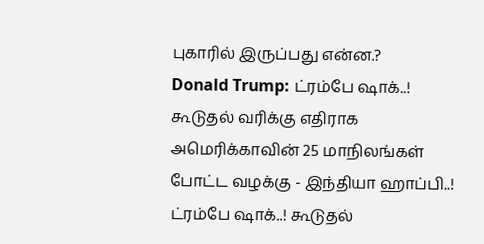புகாரில் இருப்பது என்ன.?
Donald Trump: ட்ரம்பே ஷாக்..! கூடுதல் வரிக்கு எதிராக அமெரிக்காவின் 25 மாநிலங்கள் போட்ட வழக்கு - இந்தியா ஹாப்பி..!
ட்ரம்பே ஷாக்..! கூடுதல்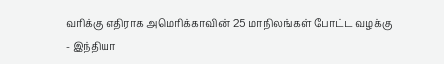வரிக்கு எதிராக அமெரிக்காவின் 25 மாநிலங்கள் போட்ட வழக்கு - இந்தியா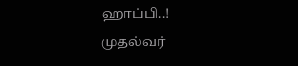ஹாப்பி..!
முதல்வர்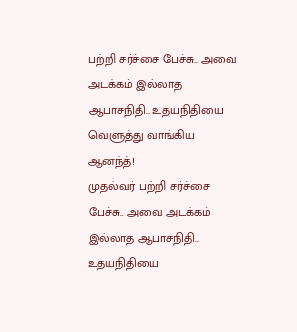பற்றி சர்ச்சை பேச்சு.. அவை அடக்கம் இல்லாத ஆபாசநிதி.. உதயநிதியை வெளுத்து வாங்கிய ஆனந்த்!
முதல்வர் பற்றி சர்ச்சை பேச்சு.. அவை அடக்கம் இல்லாத ஆபாசநிதி.. உதயநிதியை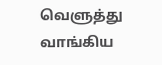வெளுத்து வாங்கிய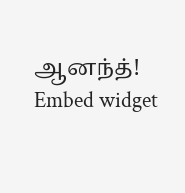ஆனந்த்!
Embed widget